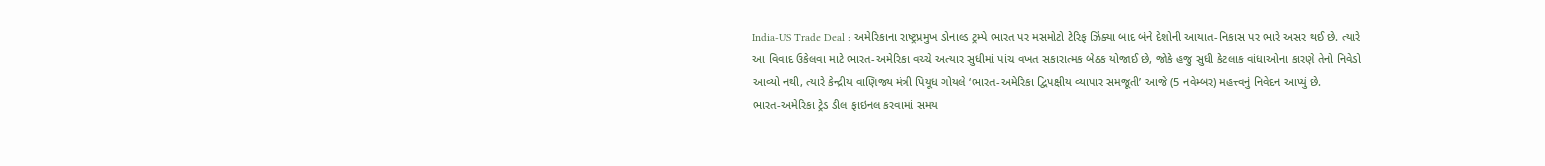India-US Trade Deal : અમેરિકાના રાષ્ટ્રપ્રમુખ ડોનાલ્ડ ટ્રમ્પે ભારત પર મસમોટો ટેરિફ ઝિંક્યા બાદ બંને દેશોની આયાત-નિકાસ પર ભારે અસર થઈ છે. ત્યારે આ વિવાદ ઉકેલવા માટે ભારત-અમેરિકા વચ્ચે અત્યાર સુધીમાં પાંચ વખત સકારાત્મક બેઠક યોજાઈ છે, જોકે હજુ સુધી કેટલાક વાંધાઓના કારણે તેનો નિવેડો આવ્યો નથી, ત્યારે કેન્દ્રીય વાણિજ્ય મંત્રી પિયૂધ ગોયલે ‘ભારત-અમેરિકા દ્વિપક્ષીય વ્યાપાર સમજૂતી’ આજે (5 નવેમ્બર) મહત્ત્વનું નિવેદન આપ્યું છે.
ભારત-અમેરિકા ટ્રેડ ડીલ ફાઇનલ કરવામાં સમય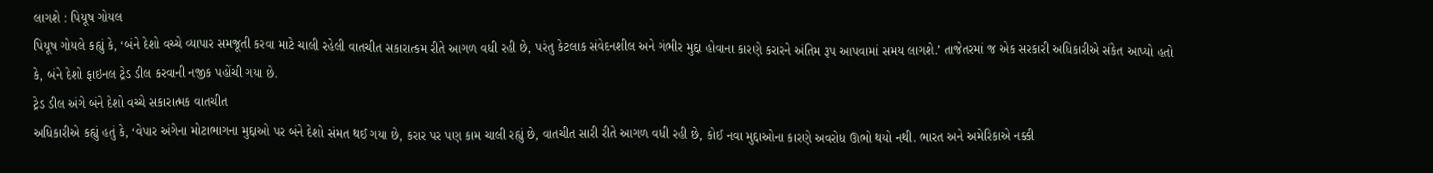લાગશે : પિયૂષ ગોયલ
પિયૂષ ગોયલે કહ્યું કે, ‘બંને દેશો વચ્ચે વ્યાપાર સમજૂતી કરવા માટે ચાલી રહેલી વાતચીત સકારાત્કમ રીતે આગળ વધી રહી છે, પરંતુ કેટલાક સંવેદનશીલ અને ગંભીર મુદ્દા હોવાના કારણે કરારને અંતિમ રૂપ આપવામાં સમય લાગશે.’ તાજેતરમાં જ એક સરકારી અધિકારીએ સંકેત આપ્યો હતો કે, બંને દેશો ફાઇનલ ટ્રેડ ડીલ કરવાની નજીક પહોંચી ગયા છે.
ટ્રેડ ડીલ અંગે બંને દેશો વચ્ચે સકારાત્મક વાતચીત
અધિકારીએ કહ્યું હતું કે, ‘વેપાર અંગેના મોટાભાગના મુદ્દાઓ પર બંને દેશો સંમત થઈ ગયા છે, કરાર પર પણ કામ ચાલી રહ્યું છે, વાતચીત સારી રીતે આગળ વધી રહી છે, કોઈ નવા મુદ્દાઓના કારણે અવરોધ ઊભો થયો નથી. ભારત અને અમેરિકાએ નક્કી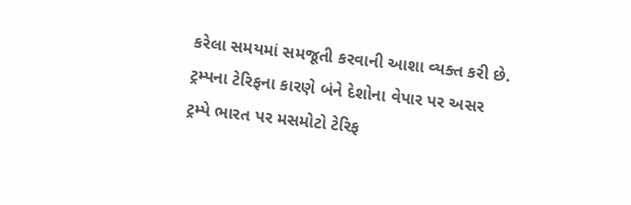કરેલા સમયમાં સમજૂતી કરવાની આશા વ્યક્ત કરી છે.
ટ્રમ્પના ટેરિફના કારણે બંને દેશોના વેપાર પર અસર
ટ્રમ્પે ભારત પર મસમોટો ટેરિફ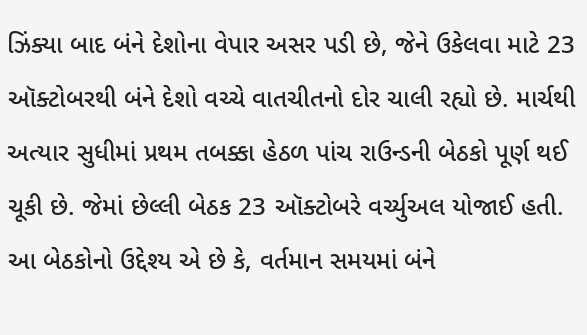ઝિંક્યા બાદ બંને દેશોના વેપાર અસર પડી છે, જેને ઉકેલવા માટે 23 ઑક્ટોબરથી બંને દેશો વચ્ચે વાતચીતનો દોર ચાલી રહ્યો છે. માર્ચથી અત્યાર સુધીમાં પ્રથમ તબક્કા હેઠળ પાંચ રાઉન્ડની બેઠકો પૂર્ણ થઈ ચૂકી છે. જેમાં છેલ્લી બેઠક 23 ઑક્ટોબરે વર્ચ્યુઅલ યોજાઈ હતી. આ બેઠકોનો ઉદ્દેશ્ય એ છે કે, વર્તમાન સમયમાં બંને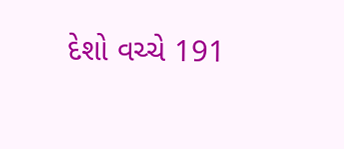દેશો વચ્ચે 191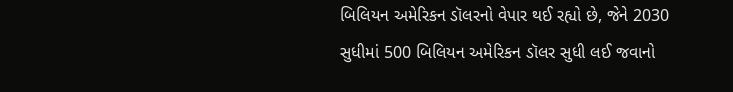બિલિયન અમેરિકન ડૉલરનો વેપાર થઈ રહ્યો છે, જેને 2030 સુધીમાં 500 બિલિયન અમેરિકન ડૉલર સુધી લઈ જવાનો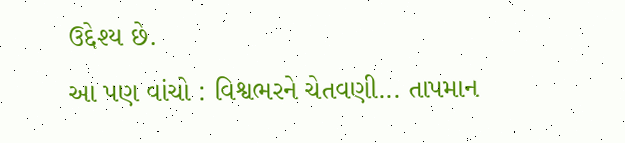ઉદ્દેશ્ય છે.
આ પણ વાંચો : વિશ્વભરને ચેતવણી... તાપમાન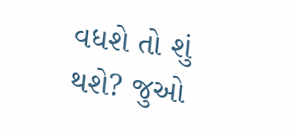વધશે તો શું થશે? જુઓ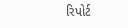રિપોર્ટ